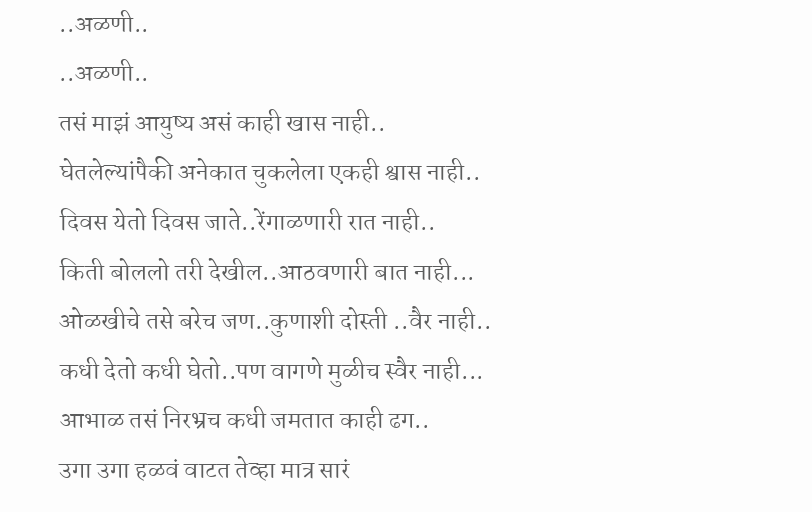..अळणी..
..अळणी..
तसं माझं आयुष्य असं काही खास नाही..
घेतलेल्यांपैकी अनेकात चुकलेला एकही श्वास नाही..
दिवस येतो दिवस जाते..रेंगाळणारी रात नाही..
किती बोललो तरी देखील..आठवणारी बात नाही...
ओळखीचे तसे बरेच जण..कुणाशी दोस्ती ..वैर नाही..
कधी देतो कधी घेतो..पण वागणे मुळीच स्वैर नाही...
आभाळ तसं निरभ्रच कधी जमतात काही ढग..
उगा उगा हळवं वाटत तेव्हा मात्र सारं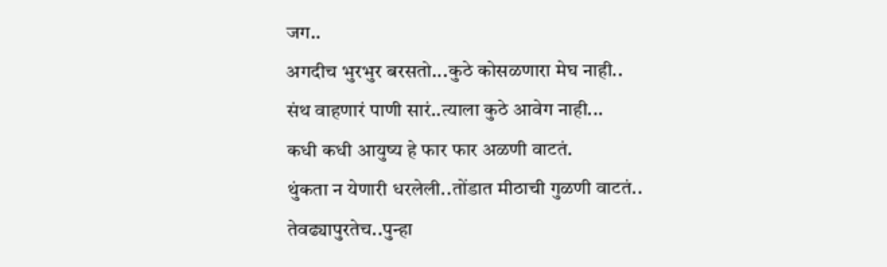जग..
अगदीच भुरभुर बरसतो...कुठे कोसळणारा मेघ नाही..
संथ वाहणारं पाणी सारं..त्याला कुठे आवेग नाही...
कधी कधी आयुष्य हे फार फार अळणी वाटतं.
थुंकता न येणारी धरलेली..तोंडात मीठाची गुळणी वाटतं..
तेवढ्यापुरतेच..पुन्हा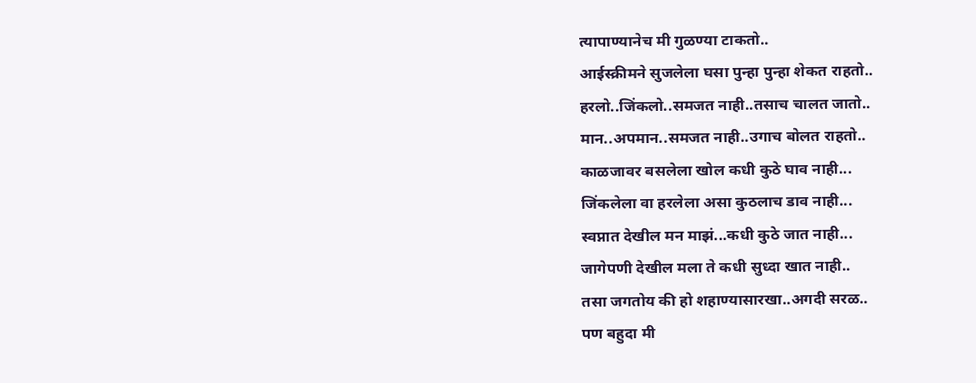त्यापाण्यानेच मी गुळण्या टाकतो..
आईस्क्रीमने सुजलेला घसा पुन्हा पुन्हा शेकत राहतो..
हरलो..जिंकलो..समजत नाही..तसाच चालत जातो..
मान..अपमान..समजत नाही..उगाच बोलत राहतो..
काळजावर बसलेला खोल कधी कुठे घाव नाही...
जिंकलेला वा हरलेला असा कुठलाच डाव नाही...
स्वप्नात देखील मन माझं...कधी कुठे जात नाही...
जागेपणी देखील मला ते कधी सुध्दा खात नाही..
तसा जगतोय की हो शहाण्यासारखा..अगदी सरळ..
पण बहुदा मी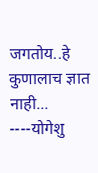जगतोय..हे कुणालाच ज्ञात नाही...
----योगेशु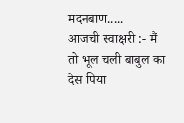मदनबाण.....
आजची स्वाक्षरी :- मैं तो भूल चली बाबुल का देस पिया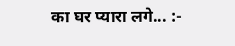का घर प्यारा लगे... :-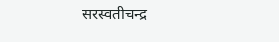सरस्वतीचन्द्र